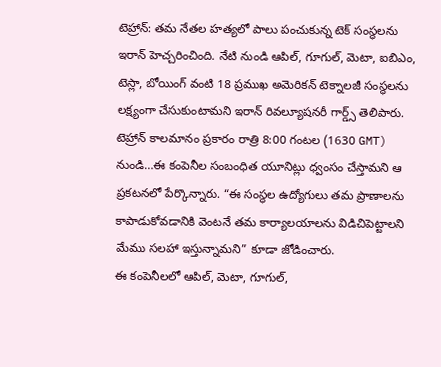టెహ్రాన్: తమ నేతల హత్యలో పాలు పంచుకున్న టెక్ సంస్థలను ఇరాన్ హెచ్చరించింది. నేటి నుండి ఆపిల్, గూగుల్, మెటా, ఐబిఎం, టెస్లా, బోయింగ్ వంటి 18 ప్రముఖ అమెరికన్ టెక్నాలజీ సంస్థలను లక్ష్యంగా చేసుకుంటామని ఇరాన్ రివల్యూషనరీ గార్డ్స్ తెలిపారు.
టెహ్రాన్ కాలమానం ప్రకారం రాత్రి 8:00 గంటల (1630 GMT) నుండి…ఈ కంపెనీల సంబంధిత యూనిట్లు ధ్వంసం చేస్తామని ఆ ప్రకటనలో పేర్కొన్నారు. “ఈ సంస్థల ఉద్యోగులు తమ ప్రాణాలను కాపాడుకోవడానికి వెంటనే తమ కార్యాలయాలను విడిచిపెట్టాలని మేము సలహా ఇస్తున్నామని” కూడా జోడించారు.
ఈ కంపెనీలలో ఆపిల్, మెటా, గూగుల్,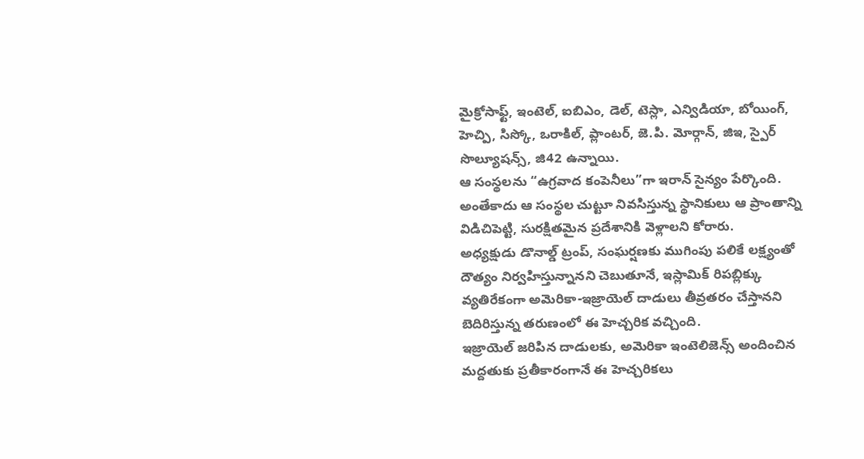మైక్రోసాఫ్ట్, ఇంటెల్, ఐబిఎం, డెల్, టెస్లా, ఎన్విడియా, బోయింగ్, హెచ్పి, సిస్కో, ఒరాకిల్, ప్లాంటర్, జె.పి. మోర్గాన్, జిఇ, స్పైర్ సొల్యూషన్స్, జి42 ఉన్నాయి.
ఆ సంస్థలను “ఉగ్రవాద కంపెనీలు”గా ఇరాన్ సైన్యం పేర్కొంది. అంతేకాదు ఆ సంస్థల చుట్టూ నివసిస్తున్న స్థానికులు ఆ ప్రాంతాన్ని విడిచిపెట్టి, సురక్షితమైన ప్రదేశానికి వెళ్లాలని కోరారు.
అధ్యక్షుడు డొనాల్డ్ ట్రంప్, సంఘర్షణకు ముగింపు పలికే లక్ష్యంతో దౌత్యం నిర్వహిస్తున్నానని చెబుతూనే, ఇస్లామిక్ రిపబ్లిక్కు వ్యతిరేకంగా అమెరికా-ఇజ్రాయెల్ దాడులు తీవ్రతరం చేస్తానని బెదిరిస్తున్న తరుణంలో ఈ హెచ్చరిక వచ్చింది.
ఇజ్రాయెల్ జరిపిన దాడులకు, అమెరికా ఇంటెలిజెన్స్ అందించిన మద్దతుకు ప్రతీకారంగానే ఈ హెచ్చరికలు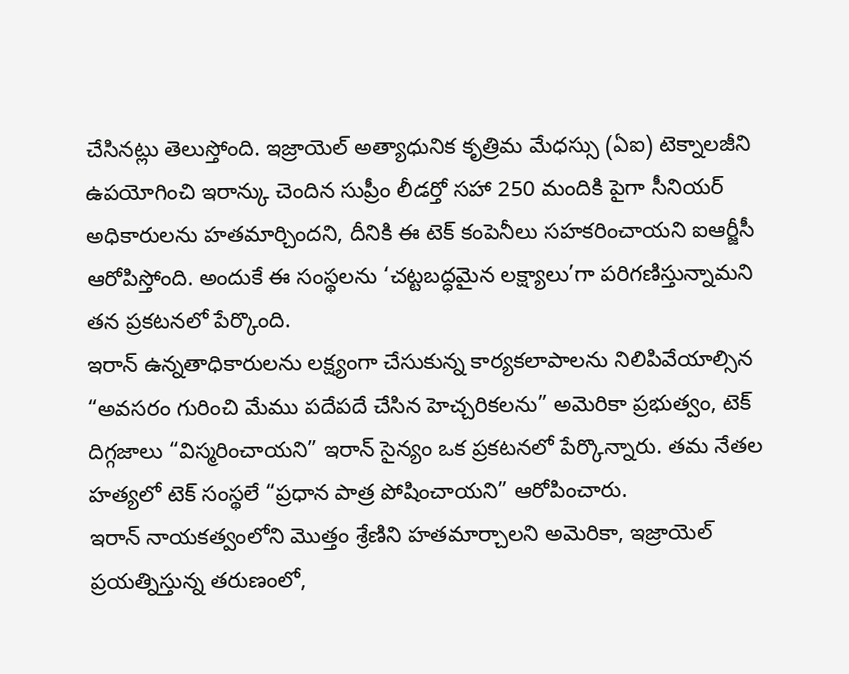చేసినట్లు తెలుస్తోంది. ఇజ్రాయెల్ అత్యాధునిక కృత్రిమ మేధస్సు (ఏఐ) టెక్నాలజీని ఉపయోగించి ఇరాన్కు చెందిన సుప్రీం లీడర్తో సహా 250 మందికి పైగా సీనియర్ అధికారులను హతమార్చిందని, దీనికి ఈ టెక్ కంపెనీలు సహకరించాయని ఐఆర్జీసీ ఆరోపిస్తోంది. అందుకే ఈ సంస్థలను ‘చట్టబద్ధమైన లక్ష్యాలు’గా పరిగణిస్తున్నామని తన ప్రకటనలో పేర్కొంది.
ఇరాన్ ఉన్నతాధికారులను లక్ష్యంగా చేసుకున్న కార్యకలాపాలను నిలిపివేయాల్సిన “అవసరం గురించి మేము పదేపదే చేసిన హెచ్చరికలను” అమెరికా ప్రభుత్వం, టెక్ దిగ్గజాలు “విస్మరించాయని” ఇరాన్ సైన్యం ఒక ప్రకటనలో పేర్కొన్నారు. తమ నేతల హత్యలో టెక్ సంస్థలే “ప్రధాన పాత్ర పోషించాయని” ఆరోపించారు.
ఇరాన్ నాయకత్వంలోని మొత్తం శ్రేణిని హతమార్చాలని అమెరికా, ఇజ్రాయెల్ ప్రయత్నిస్తున్న తరుణంలో,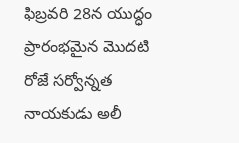ఫిబ్రవరి 28న యుద్ధం ప్రారంభమైన మొదటి రోజే సర్వోన్నత నాయకుడు అలీ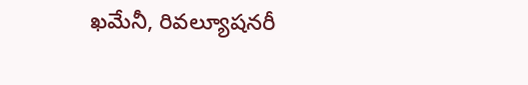ఖమేనీ, రివల్యూషనరీ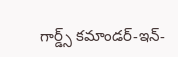గార్డ్స్ కమాండర్-ఇన్-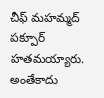చీఫ్ మహమ్మద్ పక్పూర్ హతమయ్యారు. అంతేకాదు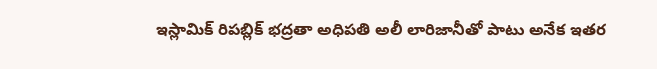ఇస్లామిక్ రిపబ్లిక్ భద్రతా అధిపతి అలీ లారిజానీతో పాటు అనేక ఇతర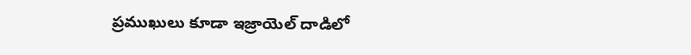ప్రముఖులు కూడా ఇజ్రాయెల్ దాడిలో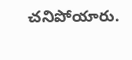చనిపోయారు.